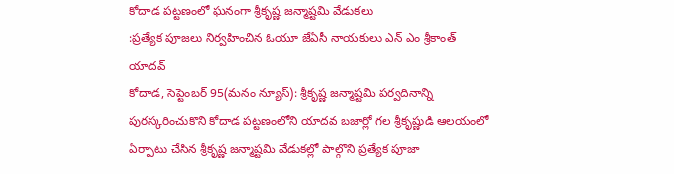కోదాడ పట్టణంలో ఘనంగా శ్రీకృష్ణ జన్మాష్టమి వేడుకలు
:ప్రత్యేక పూజలు నిర్వహించిన ఓయూ జేఏసీ నాయకులు ఎన్ ఎం శ్రీకాంత్ యాదవ్
కోదాడ, సెప్టెంబర్ 95(మనం న్యూస్): శ్రీకృష్ణ జన్మాష్టమి పర్వదినాన్ని పురస్కరించుకొని కోదాడ పట్టణంలోని యాదవ బజార్లో గల శ్రీకృష్ణుడి ఆలయంలో ఏర్పాటు చేసిన శ్రీకృష్ణ జన్మాష్టమి వేడుకల్లో పాల్గొని ప్రత్యేక పూజా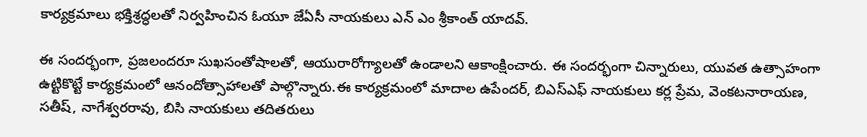కార్యక్రమాలు భక్తిశ్రద్ధలతో నిర్వహించిన ఓయూ జేఏసీ నాయకులు ఎన్ ఎం శ్రీకాంత్ యాదవ్.

ఈ సందర్భంగా, ప్రజలందరూ సుఖసంతోషాలతో, ఆయురారోగ్యాలతో ఉండాలని ఆకాంక్షించారు. ఈ సందర్భంగా చిన్నారులు, యువత ఉత్సాహంగా ఉట్టికొట్టే కార్యక్రమంలో ఆనందోత్సాహాలతో పాల్గొన్నారు.ఈ కార్యక్రమంలో మాదాల ఉపేందర్, బిఎస్ఎఫ్ నాయకులు కర్ల ప్రేమ, వెంకటనారాయణ, సతీష్, నాగేశ్వరరావు, బిసి నాయకులు తదితరులు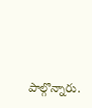పాల్గొన్నారు.